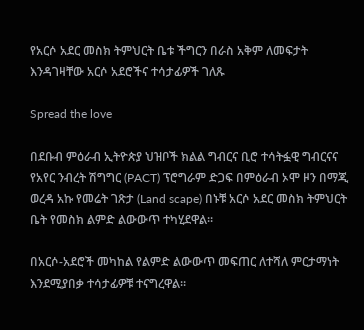የአርሶ አደር መስክ ትምህርት ቤቱ ችግርን በራስ አቅም ለመፍታት እንዳገዛቸው አርሶ አደሮችና ተሳታፊዎች ገለጹ

Spread the love

በደቡብ ምዕራብ ኢትዮጵያ ህዝቦች ክልል ግብርና ቢሮ ተሳትፏዊ ግብርናና የአየር ንብረት ሽግግር (PACT) ፕሮግራም ድጋፍ በምዕራብ ኦሞ ዞን በማጂ ወረዳ አኩ የመሬት ገጽታ (Land scape) በኑቹ አርሶ አደር መስክ ትምህርት ቤት የመስክ ልምድ ልውውጥ ተካሂደዋል።

በአርሶ-አደሮች መካከል የልምድ ልውውጥ መፍጠር ለተሻለ ምርታማነት እንደሚያበቃ ተሳታፊዎቹ ተናግረዋል።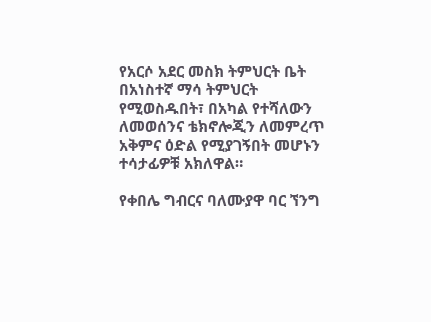የአርሶ አደር መስክ ትምህርት ቤት በአነስተኛ ማሳ ትምህርት የሚወስዱበት፣ በአካል የተሻለውን ለመወሰንና ቴክኖሎጂን ለመምረጥ አቅምና ዕድል የሚያገኝበት መሆኑን ተሳታፊዎቹ አክለዋል።

የቀበሌ ግብርና ባለሙያዋ ባር ኘንግ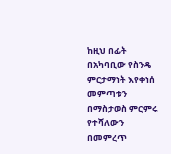ከዚህ በፊት በአካባቢው የስንዴ ምርታማነት እየቀነሰ መምጣቱን በማስታወስ ምርምሩ የተሻለውን በመምረጥ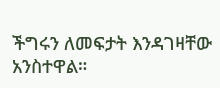ችግሩን ለመፍታት እንዳገዛቸው አንስተዋል።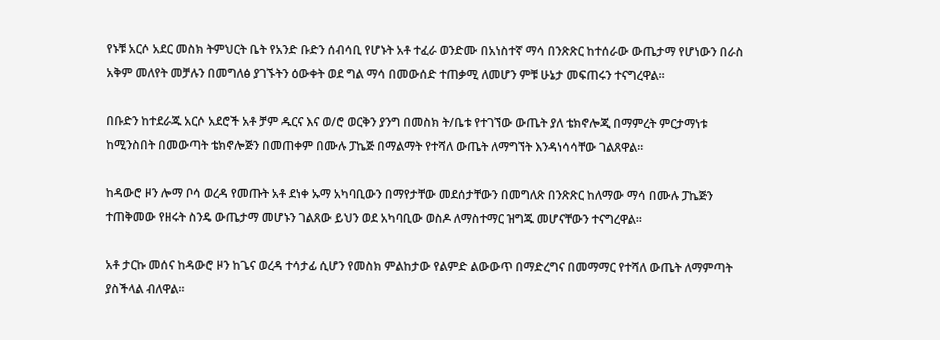የኑቹ አርሶ አደር መስክ ትምህርት ቤት የአንድ ቡድን ሰብሳቢ የሆኑት አቶ ተፈራ ወንድሙ በአነስተኛ ማሳ በንጽጽር ከተሰራው ውጤታማ የሆነውን በራስ አቅም መለየት መቻሉን በመግለፅ ያገኙትን ዕውቀት ወደ ግል ማሳ በመውሰድ ተጠቃሚ ለመሆን ምቹ ሁኔታ መፍጠሩን ተናግረዋል።

በቡድን ከተደራጁ አርሶ አደሮች አቶ ቻም ዱርና እና ወ/ሮ ወርቅን ያንግ በመስክ ት/ቤቱ የተገኘው ውጤት ያለ ቴክኖሎጂ በማምረት ምርታማነቱ ከሚንስበት በመውጣት ቴክኖሎጅን በመጠቀም በሙሉ ፓኬጅ በማልማት የተሻለ ውጤት ለማግኘት እንዳነሳሳቸው ገልጸዋል።

ከዳውሮ ዞን ሎማ ቦሳ ወረዳ የመጡት አቶ ደነቀ ኡማ አካባቢውን በማየታቸው መደሰታቸውን በመግለጽ በንጽጽር ከለማው ማሳ በሙሉ ፓኬጅን ተጠቅመው የዘሩት ስንዴ ውጤታማ መሆኑን ገልጸው ይህን ወደ አካባቢው ወስዶ ለማስተማር ዝግጁ መሆናቸውን ተናግረዋል።

አቶ ታርኩ መሰና ከዳውሮ ዞን ከጌና ወረዳ ተሳታፊ ሲሆን የመስክ ምልከታው የልምድ ልውውጥ በማድረግና በመማማር የተሻለ ውጤት ለማምጣት ያስችላል ብለዋል፡፡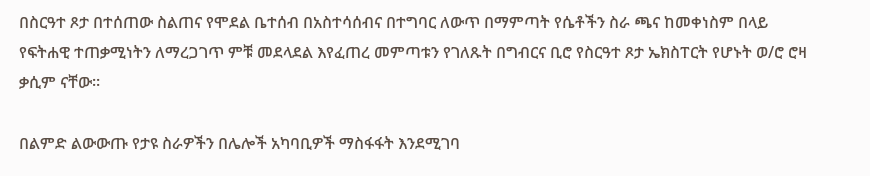በስርዓተ ጾታ በተሰጠው ስልጠና የሞደል ቤተሰብ በአስተሳሰብና በተግባር ለውጥ በማምጣት የሴቶችን ስራ ጫና ከመቀነስም በላይ የፍትሐዊ ተጠቃሚነትን ለማረጋገጥ ምቹ መደላደል እየፈጠረ መምጣቱን የገለጹት በግብርና ቢሮ የስርዓተ ጾታ ኤክስፐርት የሆኑት ወ/ሮ ሮዛ ቃሲም ናቸው።

በልምድ ልውውጡ የታዩ ስራዎችን በሌሎች አካባቢዎች ማስፋፋት እንደሚገባ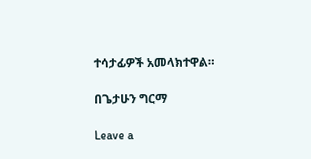ተሳታፊዎች አመላክተዋል።

በጌታሁን ግርማ

Leave a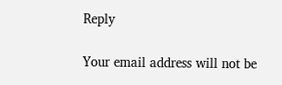Reply

Your email address will not be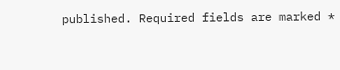published. Required fields are marked *